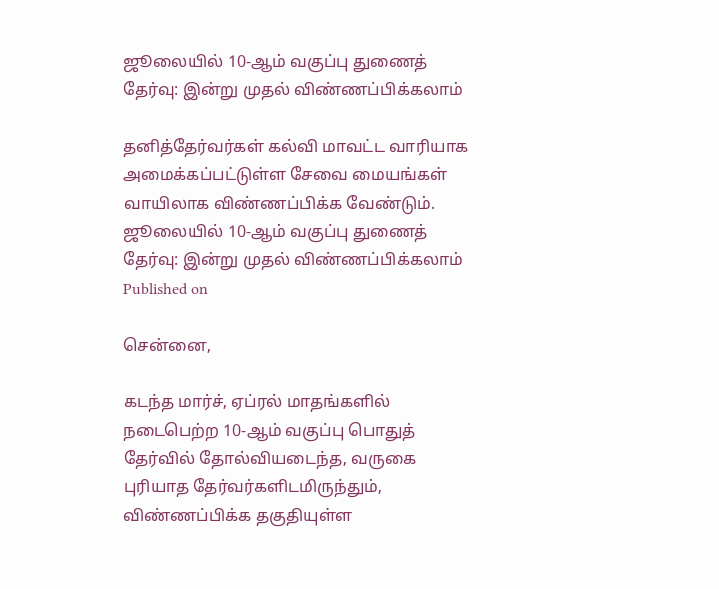ஜூலையில் 10-ஆம் வகுப்பு துணைத் தேர்வு: இன்று முதல் விண்ணப்பிக்கலாம்

தனித்தேர்வர்கள் கல்வி மாவட்ட வாரியாக அமைக்கப்பட்டுள்ள சேவை மையங்கள் வாயிலாக விண்ணப்பிக்க வேண்டும்.
ஜூலையில் 10-ஆம் வகுப்பு துணைத் தேர்வு: இன்று முதல் விண்ணப்பிக்கலாம்
Published on

சென்னை,

கடந்த மார்ச், ஏப்ரல் மாதங்களில் நடைபெற்ற 10-ஆம் வகுப்பு பொதுத் தேர்வில் தோல்வியடைந்த, வருகை புரியாத தேர்வர்களிடமிருந்தும், விண்ணப்பிக்க தகுதியுள்ள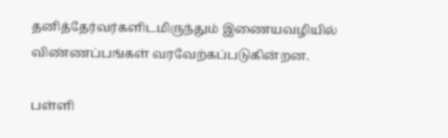தனித்தேர்வர்களிடமிருந்தும் இணையவழியில் விண்ணப்பங்கள் வரவேற்கப்படுகின்றன.

பள்ளி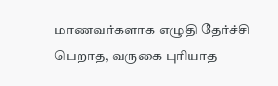மாணவர்களாக எழுதி தேர்ச்சி பெறாத, வருகை புரியாத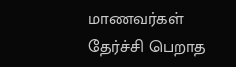மாணவர்கள் தேர்ச்சி பெறாத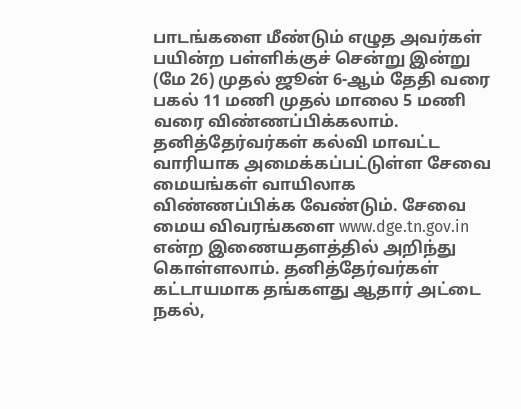பாடங்களை மீண்டும் எழுத அவர்கள் பயின்ற பள்ளிக்குச் சென்று இன்று (மே 26) முதல் ஜூன் 6-ஆம் தேதி வரை பகல் 11 மணி முதல் மாலை 5 மணி வரை விண்ணப்பிக்கலாம். தனித்தேர்வர்கள் கல்வி மாவட்ட வாரியாக அமைக்கப்பட்டுள்ள சேவை மையங்கள் வாயிலாக விண்ணப்பிக்க வேண்டும். சேவை மைய விவரங்களை www.dge.tn.gov.in என்ற இணையதளத்தில் அறிந்து கொள்ளலாம். தனித்தேர்வர்கள் கட்டாயமாக தங்களது ஆதார் அட்டை நகல்,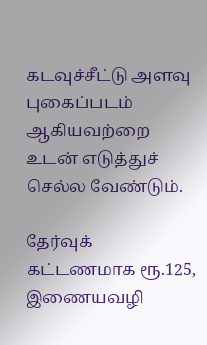கடவுச்சீட்டு அளவு புகைப்படம் ஆகியவற்றை உடன் எடுத்துச் செல்ல வேண்டும்.

தேர்வுக் கட்டணமாக ரூ.125, இணையவழி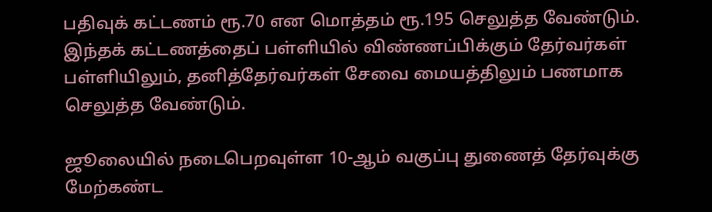பதிவுக் கட்டணம் ரூ.70 என மொத்தம் ரூ.195 செலுத்த வேண்டும். இந்தக் கட்டணத்தைப் பள்ளியில் விண்ணப்பிக்கும் தேர்வர்கள் பள்ளியிலும், தனித்தேர்வர்கள் சேவை மையத்திலும் பணமாக செலுத்த வேண்டும்.

ஜூலையில் நடைபெறவுள்ள 10-ஆம் வகுப்பு துணைத் தேர்வுக்கு மேற்கண்ட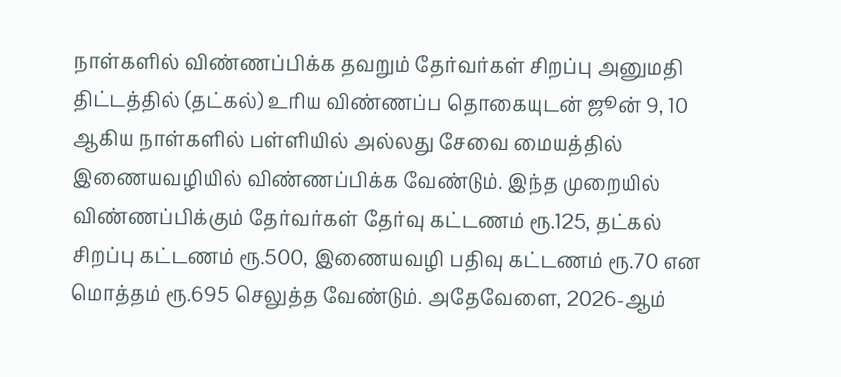நாள்களில் விண்ணப்பிக்க தவறும் தேர்வர்கள் சிறப்பு அனுமதி திட்டத்தில் (தட்கல்) உரிய விண்ணப்ப தொகையுடன் ஜூன் 9, 10 ஆகிய நாள்களில் பள்ளியில் அல்லது சேவை மையத்தில் இணையவழியில் விண்ணப்பிக்க வேண்டும். இந்த முறையில் விண்ணப்பிக்கும் தேர்வர்கள் தேர்வு கட்டணம் ரூ.125, தட்கல் சிறப்பு கட்டணம் ரூ.500, இணையவழி பதிவு கட்டணம் ரூ.70 என மொத்தம் ரூ.695 செலுத்த வேண்டும். அதேவேளை, 2026-ஆம்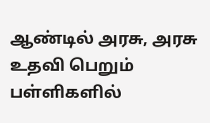ஆண்டில் அரசு, அரசு உதவி பெறும் பள்ளிகளில்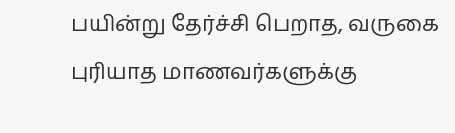பயின்று தேர்ச்சி பெறாத, வருகை புரியாத மாணவர்களுக்கு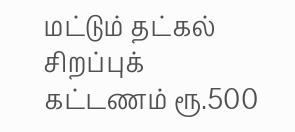மட்டும் தட்கல் சிறப்புக் கட்டணம் ரூ.500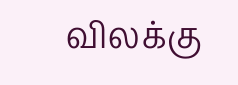விலக்கு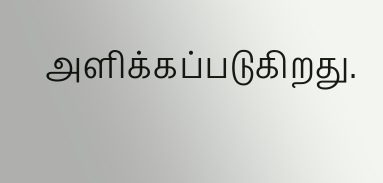அளிக்கப்படுகிறது.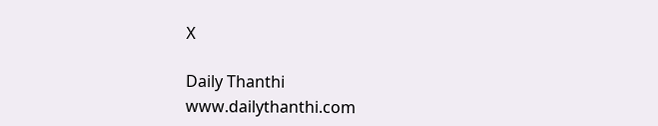X

Daily Thanthi
www.dailythanthi.com